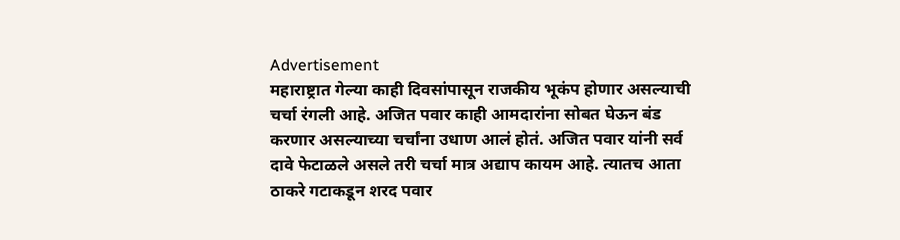Advertisement
महाराष्ट्रात गेल्या काही दिवसांपासून राजकीय भूकंप होणार असल्याची चर्चा रंगली आहे. अजित पवार काही आमदारांना सोबत घेऊन बंड करणार असल्याच्या चर्चांना उधाण आलं होतं. अजित पवार यांनी सर्व दावे फेटाळले असले तरी चर्चा मात्र अद्याप कायम आहे. त्यातच आता ठाकरे गटाकडून शरद पवार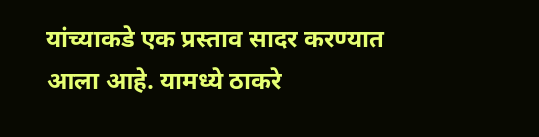यांच्याकडे एक प्रस्ताव सादर करण्यात आला आहे. यामध्ये ठाकरे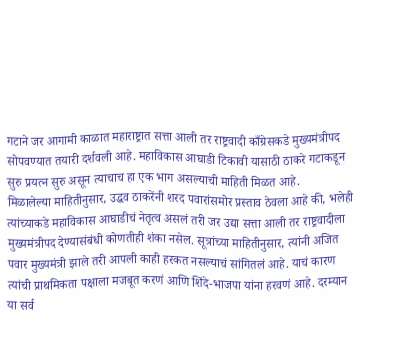गटाने जर आगामी काळात महाराष्ट्रात सत्ता आली तर राष्ट्रवादी काँग्रेसकडे मुख्यमंत्रीपद सोपवण्यात तयारी दर्शवली आहे. महाविकास आघाडी टिकावी यासाठी ठाकरे गटाकडून सुरु प्रयत्न सुरु असून त्याचाच हा एक भाग असल्याची माहिती मिळत आहे.
मिळालेल्या माहितीनुसार, उद्धव ठाकरेंनी शरद पवारांसमोर प्रस्ताव ठेवला आहे की, भलेही त्यांच्याकडे महाविकास आघाडीचं नेतृत्व असलं तरी जर उद्या सत्ता आली तर राष्ट्रवादीला मुख्यमंत्रीपद देण्यासंबंधी कोणतीही शंका नसेल. सूत्रांच्या माहितीनुसार, त्यांनी अजित पवार मुख्यमंत्री झाले तरी आपली काही हरकत नसल्याचं सांगितलं आहे. याचं कारण त्यांची प्राथमिकता पक्षाला मजबूत करणं आणि शिंदे-भाजपा यांना हरवणं आहे. दरम्यान या सर्व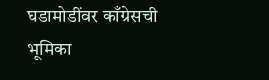घडामोडींवर काँग्रेसची भूमिका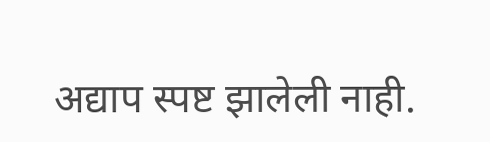अद्याप स्पष्ट झालेली नाही.